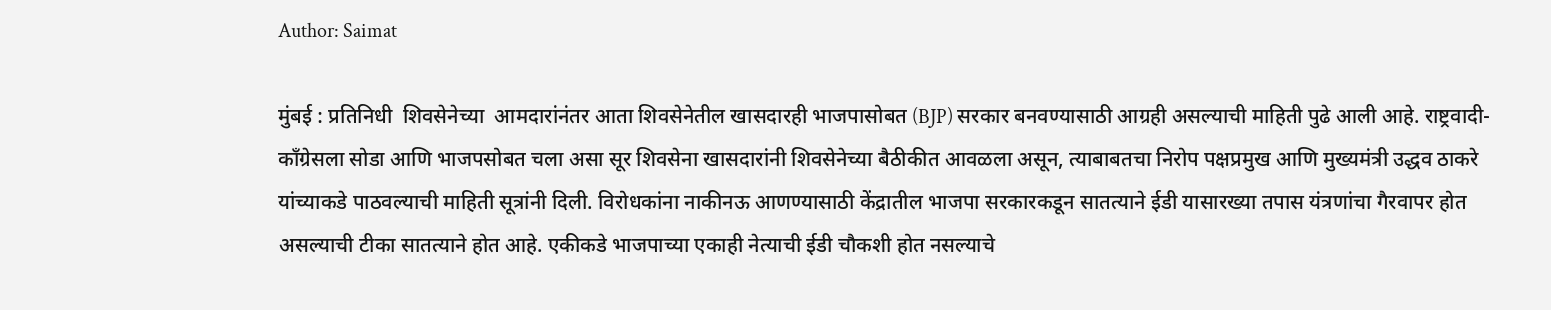Author: Saimat

मुंबई : प्रतिनिधी  शिवसेनेच्या  आमदारांनंतर आता शिवसेनेतील खासदारही भाजपासोबत (BJP) सरकार बनवण्यासाठी आग्रही असल्याची माहिती पुढे आली आहे. राष्ट्रवादी-काँग्रेसला सोडा आणि भाजपसोबत चला असा सूर शिवसेना खासदारांनी शिवसेनेच्या बैठीकीत आवळला असून, त्याबाबतचा निरोप पक्षप्रमुख आणि मुख्यमंत्री उद्धव ठाकरे यांच्याकडे पाठवल्याची माहिती सूत्रांनी दिली. विरोधकांना नाकीनऊ आणण्यासाठी केंद्रातील भाजपा सरकारकडून सातत्याने ईडी यासारख्या तपास यंत्रणांचा गैरवापर होत असल्याची टीका सातत्याने होत आहे. एकीकडे भाजपाच्या एकाही नेत्याची ईडी चौकशी होत नसल्याचे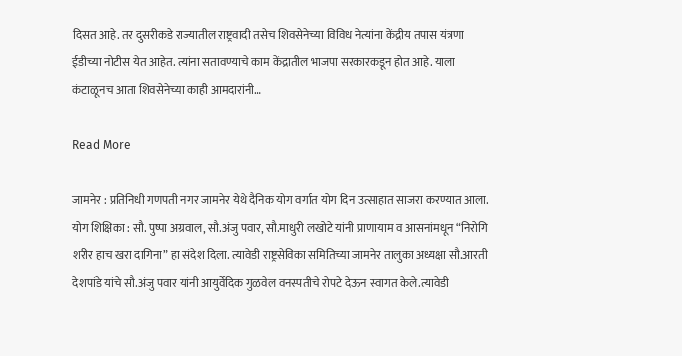दिसत आहे. तर दुसरीकडे राज्यातील राष्ट्रवादी तसेच शिवसेनेच्या विविध नेत्यांना केंद्रीय तपास यंत्रणा ईडीच्या नोटीस येत आहेत. त्यांना सतावण्याचे काम केंद्रातील भाजपा सरकारकडून होत आहे. याला कंटाळूनच आता शिवसेनेच्या काही आमदारांनी…

Read More

जामनेर : प्रतिनिधी गणपती नगर जामनेर येथे दैनिक योग वर्गात योग दिन उत्साहात साजरा करण्यात आला. योग शिक्षिका : सौ. पुष्पा अग्रवाल, सौ.अंजु पवार, सौ.माधुरी लखोटे यांनी प्राणायाम व आसनांमधून “निरोगि शरीर हाच खरा दागिना” हा संदेश दिला. त्यावेडी राष्ट्रसेविका समितिच्या जामनेर तालुका अध्यक्षा सौ.आरती देशपांडे यांचे सौ.अंजु पवार यांनी आयुर्वेदिक गुळवेल वनस्पतीचे रोपटे देऊन स्वागत केले.त्यावेडी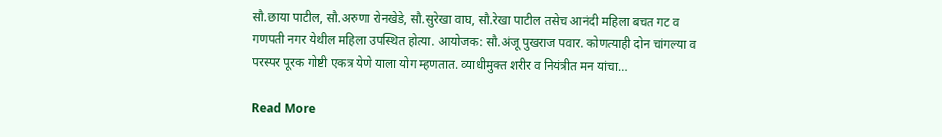सौ.छाया पाटील, सौ.अरुणा रोनखेडे, सौ.सुरेखा वाघ, सौ.रेखा पाटील तसेच आनंदी महिला बचत गट व गणपती नगर येथील महिला उपस्थित होत्या. आयोजक: सौ.अंजू पुखराज पवार. कोणत्याही दोन चांगल्या व परस्पर पूरक गोष्टी एकत्र येणे याला योग म्हणतात. व्याधीमुक्त शरीर व नियंत्रीत मन यांचा…

Read More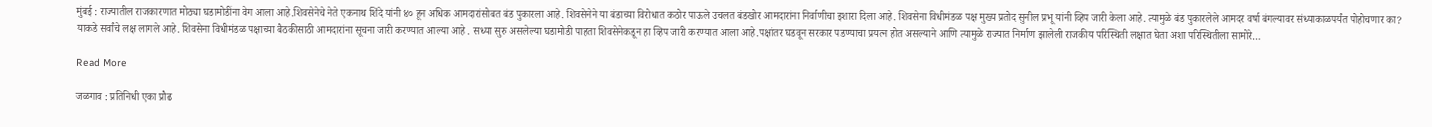मुंबई : राज्यातील राजकारणात मोठ्या घडामोडींना वेग आला आहे.शिवसेनेचे नेते एकनाथ शिंदे यांनी ४० हून अधिक आमदारांसोबत बंड पुकारला आहे. शिवसेनेने या बंडाच्या विरोधात कठोर पाऊले उचलत बंडखोर आमदारांना निर्वाणीचा इशारा दिला आहे. शिवसेना विधीमंडळ पक्ष मुख्य प्रतोद सुनील प्रभू यांनी व्हिप जारी केला आहे. त्यामुळे बंड पुकारलेले आमदर वर्षा बंगल्यावर संध्याकाळपर्यंत पोहोचणार का? याकडे सर्वांचे लक्ष लागले आहे. शिवसेना विधीमंडळ पक्षाच्या बैठकीसाठी आमदारांना सूचना जारी करण्यात आल्या आहे . सध्या सुरु असलेल्या घडामोडी पाहता शिवसेनेकडून हा व्हिप जारी करण्यात आला आहे.पक्षांतर घडवून सरकार पडण्याचा प्रयत्न होत असल्याने आणि त्यामुळे राज्यात निर्माण झालेली राजकीय परिस्थिती लक्षात घेता अशा परिस्थितीला सामोरे…

Read More

जळगाव : प्रतिनिधी एका प्रौढ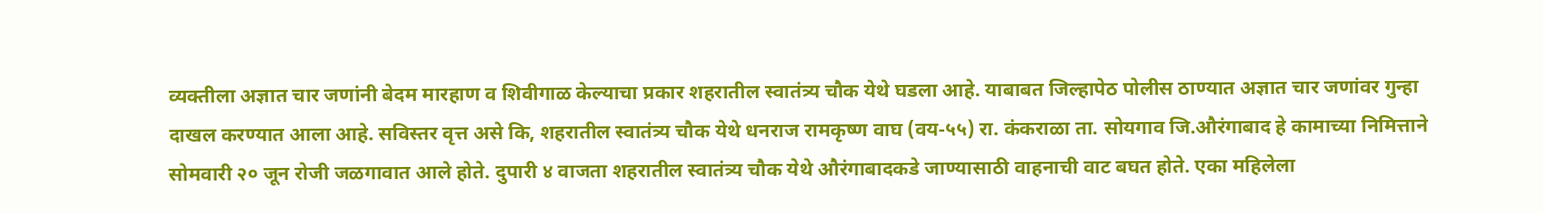व्यक्तीला अज्ञात चार जणांनी बेदम मारहाण व शिवीगाळ केल्याचा प्रकार शहरातील स्वातंत्र्य चौक येथे घडला आहे. याबाबत जिल्हापेठ पोलीस ठाण्यात अज्ञात चार जणांवर गुन्हा दाखल करण्यात आला आहे. सविस्तर वृत्त असे कि, शहरातील स्वातंत्र्य चौक येथे धनराज रामकृष्ण वाघ (वय-५५) रा. कंकराळा ता. सोयगाव जि.औरंगाबाद हे कामाच्या निमित्ताने सोमवारी २० जून रोजी जळगावात आले होते. दुपारी ४ वाजता शहरातील स्वातंत्र्य चौक येथे औरंगाबादकडे जाण्यासाठी वाहनाची वाट बघत होते. एका महिलेला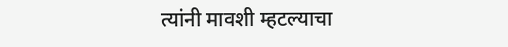त्यांनी मावशी म्हटल्याचा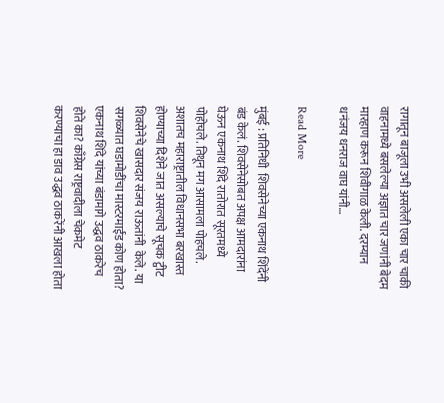रागातून बाजूला उभी असलेली एका चार चाकी वाहनामध्ये बसलेल्या अज्ञात चार जणांनी बेदम मारहाण करून शिवीगाळ केली. दरम्यान धनंजय धनराज वाघ यांनी…

Read More

मुंबई : प्रतिनिधी  शिवसेनेच्या एकनाथ शिंदेंनी बंड केलं. शिवसेनेसोबत अपक्ष आमदारांना घेऊन एकनाथ शिंदे रातोरात सूरतमध्ये पोहोचले. तिथून मग आसामला पोहचले. अशातच महाराष्ट्रातील विधानसभा बरखास्त होण्याच्या दिशेने जात असल्याचे सूचक ट्वीट शिवसेनेचे खासदार संजय राऊतांनी  केले. या सगळ्यात घडामोडींचा मास्टरमाईंड कोण होता? एकनाथ शिंदे यांच्या बंडामागे उद्धव ठाकरेच  होते का? काँग्रेस राष्ट्रवादीला चेकमेट करण्याचा हा डाव उद्धव ठाकरेंनी आखला होता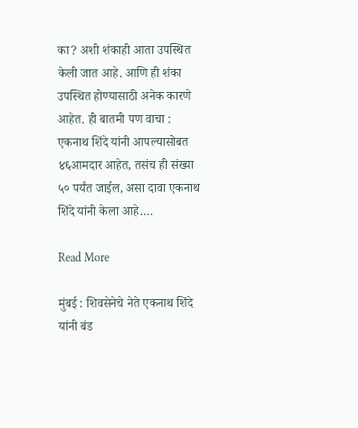का? अशी शंकाही आता उपस्थित केली जात आहे. आणि ही शंका उपस्थित होण्यासाठी अनेक कारणे आहेत. ही बातमी पण वाचा :  एकनाथ शिंदे यांनी आपल्यासोबत ४६आमदार आहेत, तसंच ही संख्या ५० पर्यंत जाईल, असा दावा एकनाथ शिंदे यांनी केला आहे.…

Read More

मुंबई : शिवसेनेचे नेते एकनाथ शिंदे यांनी बंड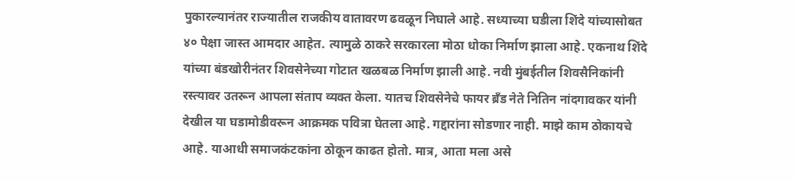पुकारल्यानंतर राज्यातील राजकीय वातावरण ढवळून निघाले आहे. सध्याच्या घडीला शिंदे यांच्यासोबत ४० पेक्षा जास्त आमदार आहेत. त्यामुळे ठाकरे सरकारला मोठा धोका निर्माण झाला आहे. एकनाथ शिंदे यांच्या बंडखोरीनंतर शिवसेनेच्या गोटात खळबळ निर्माण झाली आहे. नवी मुंबईतील शिवसैनिकांनी रस्त्यावर उतरून आपला संताप व्यक्त केला. यातच शिवसेनेचे फायर ब्रँड नेते नितिन नांदगावकर यांनी देखील या घडामोडीवरून आक्रमक पवित्रा घेतला आहे. गद्दारांना सोडणार नाही. माझे काम ठोकायचे आहे. याआधी समाजकंटकांना ठोकून काढत होतो. मात्र, आता मला असे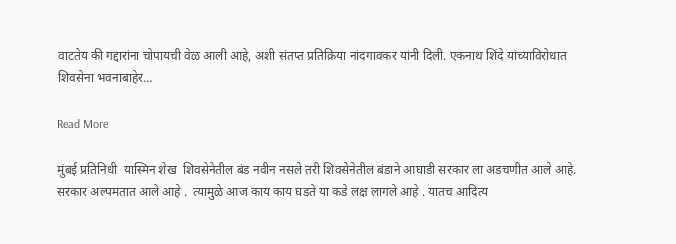वाटतेय की गद्दारांना चोपायची वेळ आली आहे, अशी संतप्त प्रतिक्रिया नांदगावकर यांनी दिली. एकनाथ शिंदे यांच्याविरोधात शिवसेना भवनाबाहेर…

Read More

मुंबई प्रतिनिधी  यास्मिन शेख  शिवसेनेतील बंड नवीन नसले तरी शिवसेनेतील बंडाने आघाडी सरकार ला अडचणीत आले आहे. सरकार अल्पमतात आले आहे .  त्यामुळे आज काय काय घडते या कडे लक्ष लागले आहे . यातच आदित्य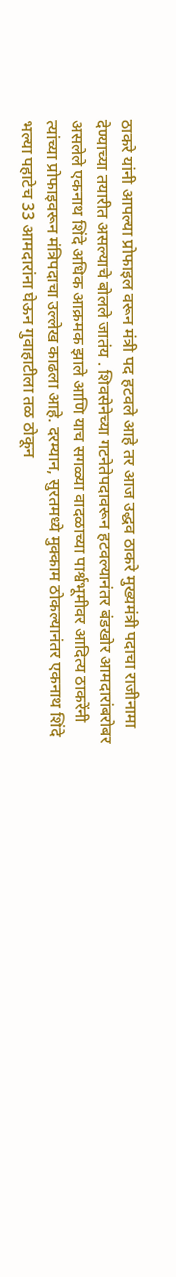ठाकरे यांनी आपल्या प्रोफाइल वरून मंत्री पद हटवले आहे तर आज उद्धव ठाकरे मुख्यमंत्री पदाचा राजीनामा देण्याच्या तयारीत असल्याचे बोलले जातंय . शिवसेनेच्या गटनेतेपदावरून हटवल्यानंतर बंडखोर आमदारांबरोबर असलेले एकनाथ शिंदे अधिक आक्रमक झाले आणि याच सगळ्या वादळाच्या पार्श्वभूमीवर आदित्य ठाकरेंनी त्यांच्या प्रोफाइवरून मंत्रिपदाचा उल्लेख काढला आहे. दरम्यान, सुरतमध्ये मुक्काम ठोकल्यानंतर एकनाथ शिंदे भल्या पहाटेच 33 आमदारांना घेऊन गुवाहाटीला तळ ठोकून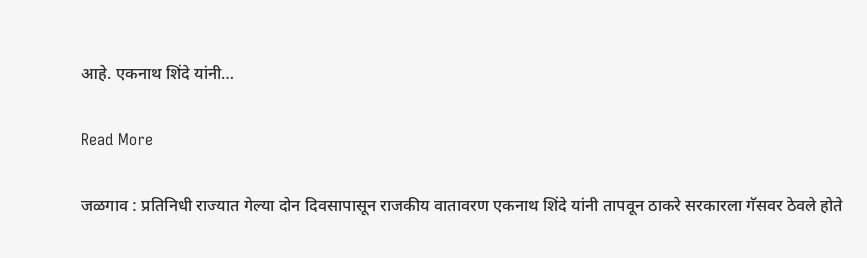आहे. एकनाथ शिंदे यांनी…

Read More

जळगाव : प्रतिनिधी राज्यात गेल्या दोन दिवसापासून राजकीय वातावरण एकनाथ शिंदे यांनी तापवून ठाकरे सरकारला गॅसवर ठेवले होते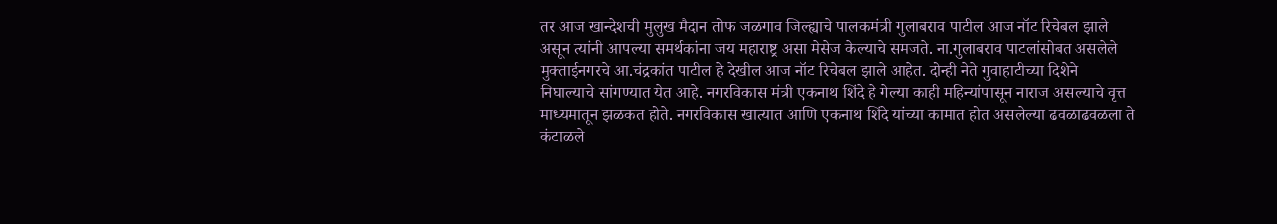तर आज खान्देशची मुलुख मैदान तोफ जळगाव जिल्ह्याचे पालकमंत्री गुलाबराव पाटील आज नॉट रिचेबल झाले असून त्यांनी आपल्या समर्थकांना जय महाराष्ट्र असा मेसेज केल्याचे समजते. ना.गुलाबराव पाटलांसोबत असलेले मुक्ताईनगरचे आ.चंद्रकांत पाटील हे देखील आज नॉट रिचेबल झाले आहेत. दोन्ही नेते गुवाहाटीच्या दिशेने निघाल्याचे सांगण्यात येत आहे. नगरविकास मंत्री एकनाथ शिंदे हे गेल्या काही महिन्यांपासून नाराज असल्याचे वृत्त माध्यमातून झळकत होते. नगरविकास खात्यात आणि एकनाथ शिंदे यांच्या कामात होत असलेल्या ढवळाढवळला ते कंटाळले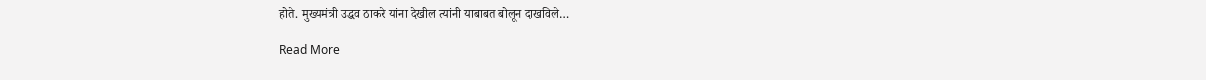होते. मुख्यमंत्री उद्धव ठाकरे यांना देखील त्यांनी याबाबत बोलून दाखविले…

Read More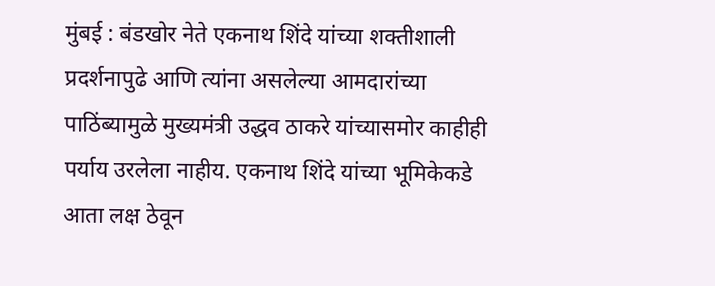मुंबई : बंडखोर नेते एकनाथ शिंदे यांच्या शक्तीशाली प्रदर्शनापुढे आणि त्यांना असलेल्या आमदारांच्या पाठिंब्यामुळे मुख्यमंत्री उद्धव ठाकरे यांच्यासमोर काहीही पर्याय उरलेला नाहीय. एकनाथ शिंदे यांच्या भूमिकेकडे आता लक्ष ठेवून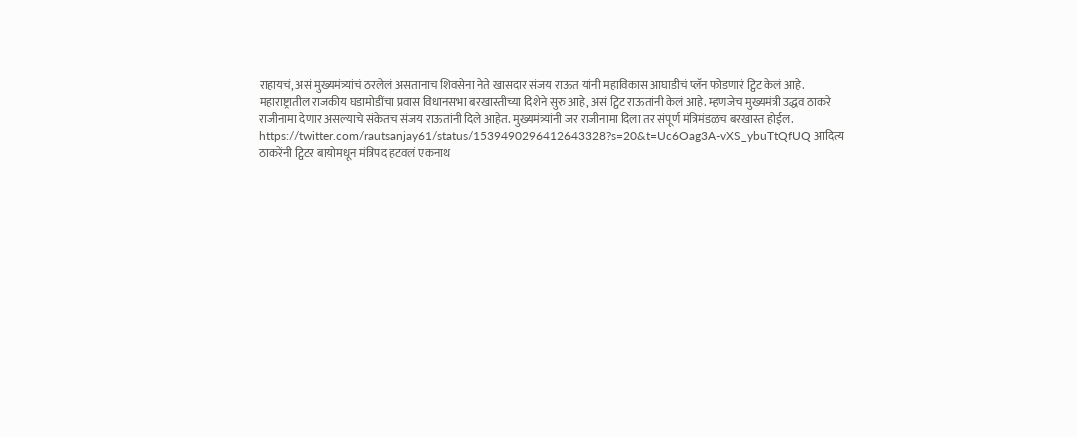राहायचं, असं मुख्यमंत्र्यांचं ठरलेलं असतानाच शिवसेना नेते खासदार संजय राऊत यांनी महाविकास आघाडीचं प्लॅन फोडणारं ट्विट केलं आहे. महाराष्ट्रातील राजकीय घडामोडींचा प्रवास विधानसभा बरखास्तीच्या दिशेने सुरु आहे, असं ट्विट राऊतांनी केलं आहे. म्हणजेच मुख्यमंत्री उद्धव ठाकरे राजीनामा देणार असल्याचे संकेतच संजय राऊतांनी दिले आहेत. मुख्यमंत्र्यांनी जर राजीनामा दिला तर संपूर्ण मंत्रिमंडळच बरखास्त होईल. https://twitter.com/rautsanjay61/status/1539490296412643328?s=20&t=Uc6Oag3A-vXS_ybuTtQfUQ आदित्य ठाकरेंनी ट्विटर बायोमधून मंत्रिपद हटवलं एकनाथ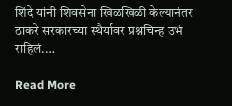शिंदे यांनी शिवसेना खिळखिळी केल्यानंतर ठाकरे सरकारच्या स्थैर्यावर प्रश्नचिन्ह उभं राहिलं.…

Read More